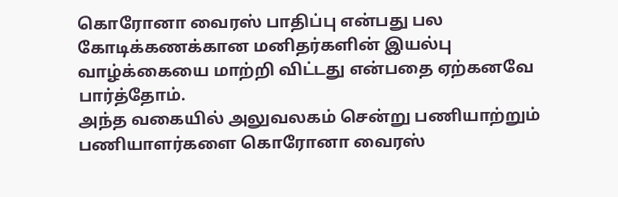கொரோனா வைரஸ் பாதிப்பு என்பது பல கோடிக்கணக்கான மனிதர்களின் இயல்பு வாழ்க்கையை மாற்றி விட்டது என்பதை ஏற்கனவே பார்த்தோம்.
அந்த வகையில் அலுவலகம் சென்று பணியாற்றும் பணியாளர்களை கொரோனா வைரஸ்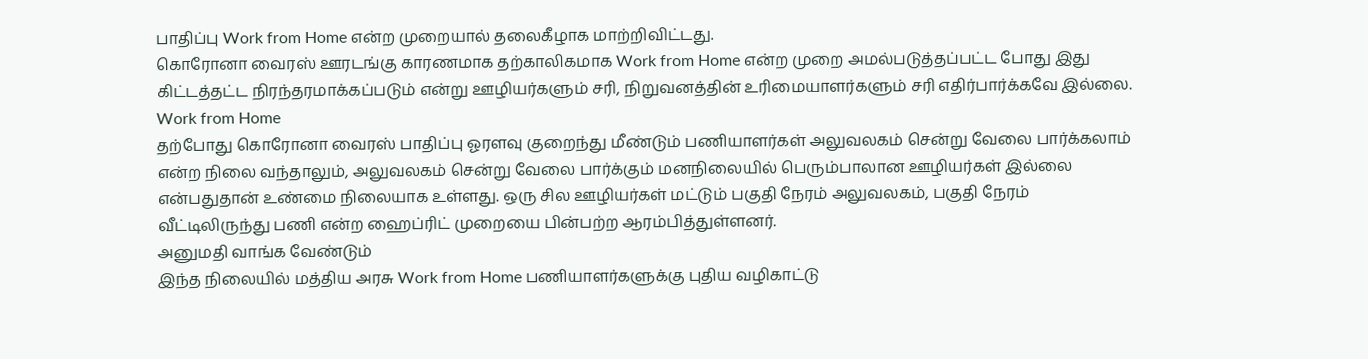பாதிப்பு Work from Home என்ற முறையால் தலைகீழாக மாற்றிவிட்டது.
கொரோனா வைரஸ் ஊரடங்கு காரணமாக தற்காலிகமாக Work from Home என்ற முறை அமல்படுத்தப்பட்ட போது இது கிட்டத்தட்ட நிரந்தரமாக்கப்படும் என்று ஊழியர்களும் சரி, நிறுவனத்தின் உரிமையாளர்களும் சரி எதிர்பார்க்கவே இல்லை.
Work from Home
தற்போது கொரோனா வைரஸ் பாதிப்பு ஓரளவு குறைந்து மீண்டும் பணியாளர்கள் அலுவலகம் சென்று வேலை பார்க்கலாம் என்ற நிலை வந்தாலும், அலுவலகம் சென்று வேலை பார்க்கும் மனநிலையில் பெரும்பாலான ஊழியர்கள் இல்லை என்பதுதான் உண்மை நிலையாக உள்ளது. ஒரு சில ஊழியர்கள் மட்டும் பகுதி நேரம் அலுவலகம், பகுதி நேரம் வீட்டிலிருந்து பணி என்ற ஹைப்ரிட் முறையை பின்பற்ற ஆரம்பித்துள்ளனர்.
அனுமதி வாங்க வேண்டும்
இந்த நிலையில் மத்திய அரசு Work from Home பணியாளர்களுக்கு புதிய வழிகாட்டு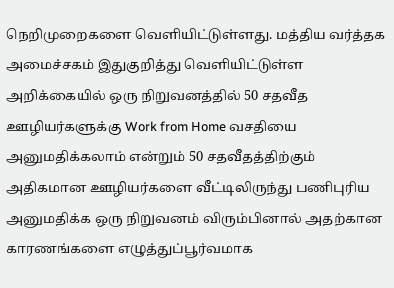நெறிமுறைகளை வெளியிட்டுள்ளது. மத்திய வர்த்தக அமைச்சகம் இதுகுறித்து வெளியிட்டுள்ள அறிக்கையில் ஒரு நிறுவனத்தில் 50 சதவீத ஊழியர்களுக்கு Work from Home வசதியை அனுமதிக்கலாம் என்றும் 50 சதவீதத்திற்கும் அதிகமான ஊழியர்களை வீட்டிலிருந்து பணிபுரிய அனுமதிக்க ஒரு நிறுவனம் விரும்பினால் அதற்கான காரணங்களை எழுத்துப்பூர்வமாக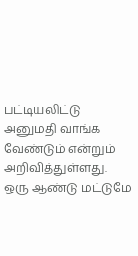பட்டியலிட்டு அனுமதி வாங்க வேண்டும் என்றும் அறிவித்துள்ளது.
ஒரு ஆண்டு மட்டுமே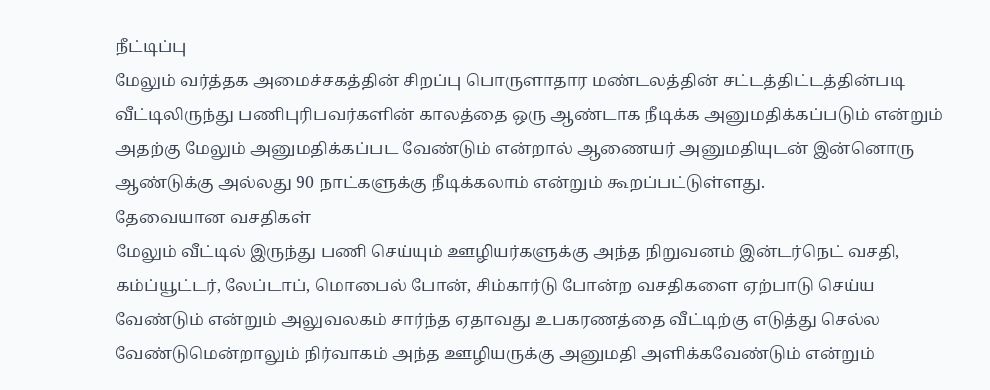நீட்டிப்பு
மேலும் வர்த்தக அமைச்சகத்தின் சிறப்பு பொருளாதார மண்டலத்தின் சட்டத்திட்டத்தின்படி வீட்டிலிருந்து பணிபுரிபவர்களின் காலத்தை ஒரு ஆண்டாக நீடிக்க அனுமதிக்கப்படும் என்றும் அதற்கு மேலும் அனுமதிக்கப்பட வேண்டும் என்றால் ஆணையர் அனுமதியுடன் இன்னொரு ஆண்டுக்கு அல்லது 90 நாட்களுக்கு நீடிக்கலாம் என்றும் கூறப்பட்டுள்ளது.
தேவையான வசதிகள்
மேலும் வீட்டில் இருந்து பணி செய்யும் ஊழியர்களுக்கு அந்த நிறுவனம் இன்டர்நெட் வசதி, கம்ப்யூட்டர், லேப்டாப், மொபைல் போன், சிம்கார்டு போன்ற வசதிகளை ஏற்பாடு செய்ய வேண்டும் என்றும் அலுவலகம் சார்ந்த ஏதாவது உபகரணத்தை வீட்டிற்கு எடுத்து செல்ல வேண்டுமென்றாலும் நிர்வாகம் அந்த ஊழியருக்கு அனுமதி அளிக்கவேண்டும் என்றும்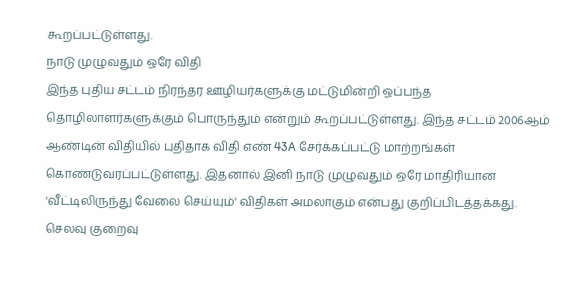கூறப்பட்டுள்ளது.
நாடு முழுவதும் ஒரே விதி
இந்த புதிய சட்டம் நிரந்தர ஊழியர்களுக்கு மட்டுமின்றி ஒப்பந்த தொழிலாளர்களுக்கும் பொருந்தும் என்றும் கூறப்பட்டுள்ளது. இந்த சட்டம் 2006ஆம் ஆண்டின் விதியில் புதிதாக விதி எண் 43A சேர்க்கப்பட்டு மாற்றங்கள் கொண்டுவரப்பட்டுள்ளது. இதனால் இனி நாடு முழுவதும் ஒரே மாதிரியான 'வீட்டிலிருந்து வேலை செய்யும்' விதிகள் அமலாகும் என்பது குறிப்பிடத்தக்கது.
செலவு குறைவு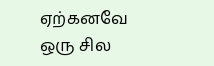ஏற்கனவே ஒரு சில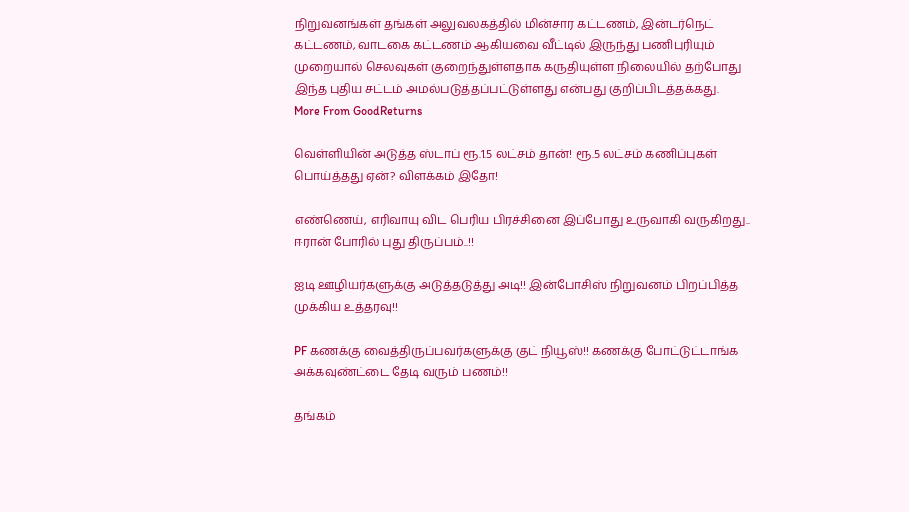நிறுவனங்கள் தங்கள் அலுவலகத்தில் மின்சார கட்டணம், இன்டர்நெட் கட்டணம், வாடகை கட்டணம் ஆகியவை வீட்டில் இருந்து பணிபுரியும் முறையால் செலவுகள் குறைந்துள்ளதாக கருதியுள்ள நிலையில் தற்போது இந்த புதிய சட்டம் அமல்படுத்தப்பட்டுள்ளது என்பது குறிப்பிடத்தக்கது.
More From GoodReturns

வெள்ளியின் அடுத்த ஸ்டாப் ரூ.1.5 லட்சம் தான்! ரூ.5 லட்சம் கணிப்புகள் பொய்த்தது ஏன்? விளக்கம் இதோ!

எண்ணெய், எரிவாயு விட பெரிய பிரச்சினை இப்போது உருவாகி வருகிறது.. ஈரான் போரில் புது திருப்பம்..!!

ஐடி ஊழியர்களுக்கு அடுத்தடுத்து அடி!! இன்போசிஸ் நிறுவனம் பிறப்பித்த முக்கிய உத்தரவு!!

PF கணக்கு வைத்திருப்பவர்களுக்கு குட் நியூஸ்!! கணக்கு போட்டுட்டாங்க அக்கவுண்ட்டை தேடி வரும் பணம்!!

தங்கம்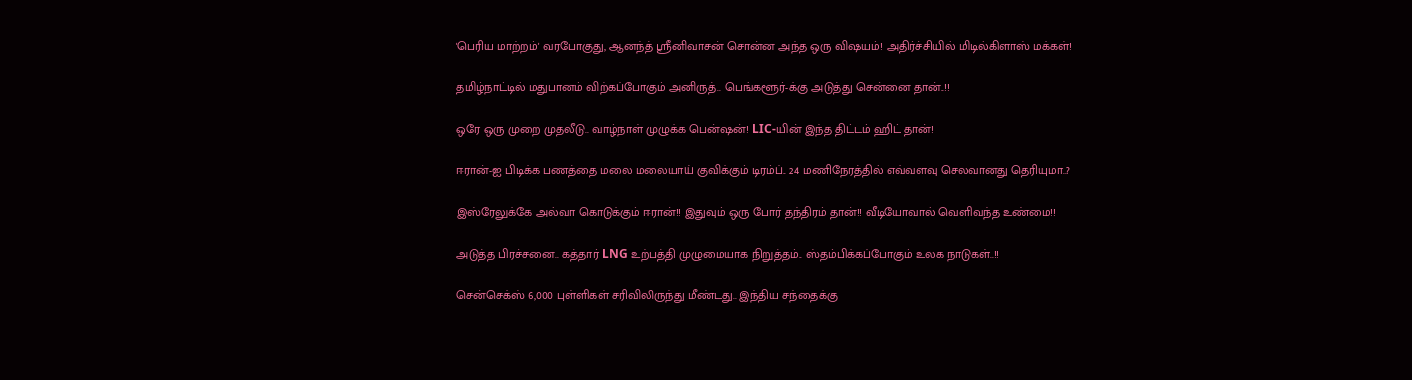'பெரிய மாற்றம்' வரபோகுது, ஆனந்த் ஸ்ரீனிவாசன் சொன்ன அந்த ஒரு விஷயம்! அதிர்ச்சியில் மிடில்கிளாஸ் மக்கள்!

தமிழ்நாட்டில் மதுபானம் விற்கப்போகும் அனிருத்.. பெங்களூர்-க்கு அடுத்து சென்னை தான்..!!

ஒரே ஒரு முறை முதலீடு.. வாழ்நாள் முழுக்க பென்ஷன்! LIC-யின் இந்த திட்டம் ஹிட் தான்!

ஈரான்-ஐ பிடிக்க பணத்தை மலை மலையாய் குவிக்கும் டிரம்ப்.. 24 மணிநேரத்தில் எவ்வளவு செலவானது தெரியுமா..?

இஸ்ரேலுக்கே அல்வா கொடுக்கும் ஈரான்!! இதுவும் ஒரு போர் தந்திரம் தான்!! வீடியோவால் வெளிவந்த உண்மை!!

அடுத்த பிரச்சனை.. கத்தார் LNG உற்பத்தி முழுமையாக நிறுத்தம்.. ஸ்தம்பிக்கப்போகும் உலக நாடுகள்..!!

சென்செக்ஸ் 6,000 புள்ளிகள் சரிவிலிருந்து மீண்டது.. இந்திய சந்தைக்கு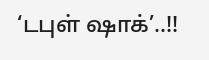‘டபுள் ஷாக்’..!!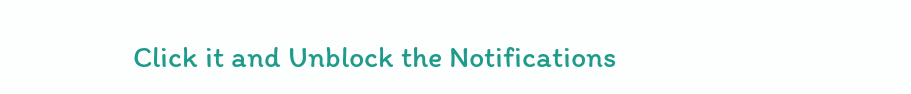Click it and Unblock the Notifications